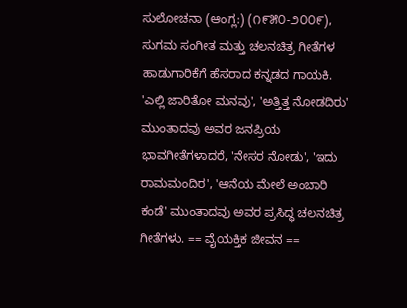ಸುಲೋಚನಾ (ಆಂಗ್ಲ:) (೧೯೫೦-೨೦೦೯), ಸುಗಮ ಸಂಗೀತ ಮತ್ತು ಚಲನಚಿತ್ರ ಗೀತೆಗಳ ಹಾಡುಗಾರಿಕೆಗೆ ಹೆಸರಾದ ಕನ್ನಡದ ಗಾಯಕಿ. 'ಎಲ್ಲಿ ಜಾರಿತೋ ಮನವು', 'ಅತ್ತಿತ್ತ ನೋಡದಿರು' ಮುಂತಾದವು ಅವರ ಜನಪ್ರಿಯ ಭಾವಗೀತೆಗಳಾದರೆ, 'ನೇಸರ ನೋಡು', 'ಇದು ರಾಮಮಂದಿರ', 'ಆನೆಯ ಮೇಲೆ ಅಂಬಾರಿ ಕಂಡೆ' ಮುಂತಾದವು ಅವರ ಪ್ರಸಿದ್ಧ ಚಲನಚಿತ್ರ ಗೀತೆಗಳು. == ವೈಯಕ್ತಿಕ ಜೀವನ ==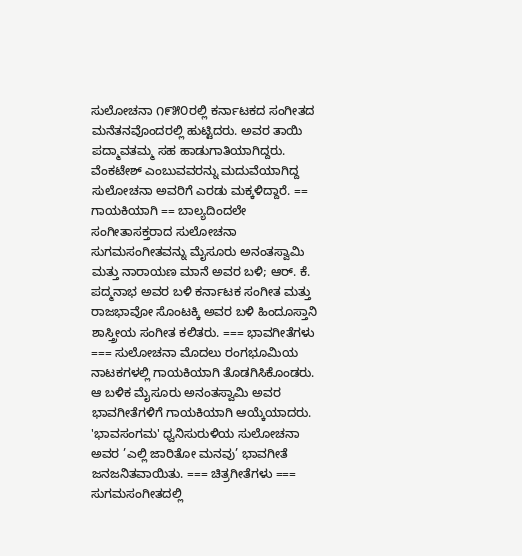ಸುಲೋಚನಾ ೧೯೫೦ರಲ್ಲಿ ಕರ್ನಾಟಕದ ಸಂಗೀತದ ಮನೆತನವೊಂದರಲ್ಲಿ ಹುಟ್ಟಿದರು. ಅವರ ತಾಯಿ ಪದ್ಮಾವತಮ್ಮ ಸಹ ಹಾಡುಗಾತಿಯಾಗಿದ್ದರು. ವೆಂಕಟೇಶ್ ಎಂಬುವವರನ್ನು ಮದುವೆಯಾಗಿದ್ದ ಸುಲೋಚನಾ ಅವರಿಗೆ ಎರಡು ಮಕ್ಕಳಿದ್ದಾರೆ. == ಗಾಯಕಿಯಾಗಿ == ಬಾಲ್ಯದಿಂದಲೇ ಸಂಗೀತಾಸಕ್ತರಾದ ಸುಲೋಚನಾ ಸುಗಮಸಂಗೀತವನ್ನು ಮೈಸೂರು ಅನಂತಸ್ವಾಮಿ ಮತ್ತು ನಾರಾಯಣ ಮಾನೆ ಅವರ ಬಳಿ; ಆರ್. ಕೆ. ಪದ್ಮನಾಭ ಅವರ ಬಳಿ ಕರ್ನಾಟಕ ಸಂಗೀತ ಮತ್ತು ರಾಜಭಾವೋ ಸೊಂಟಕ್ಕಿ ಅವರ ಬಳಿ ಹಿಂದೂಸ್ತಾನಿ ಶಾಸ್ತ್ರೀಯ ಸಂಗೀತ ಕಲಿತರು. === ಭಾವಗೀತೆಗಳು === ಸುಲೋಚನಾ ಮೊದಲು ರಂಗಭೂಮಿಯ ನಾಟಕಗಳಲ್ಲಿ ಗಾಯಕಿಯಾಗಿ ತೊಡಗಿಸಿಕೊಂಡರು. ಆ ಬಳಿಕ ಮೈಸೂರು ಅನಂತಸ್ವಾಮಿ ಅವರ ಭಾವಗೀತೆಗಳಿಗೆ ಗಾಯಕಿಯಾಗಿ ಆಯ್ಕೆಯಾದರು. 'ಭಾವಸಂಗಮ' ಧ್ವನಿಸುರುಳಿಯ ಸುಲೋಚನಾ ಅವರ ’ಎಲ್ಲಿ ಜಾರಿತೋ ಮನವು’ ಭಾವಗೀತೆ ಜನಜನಿತವಾಯಿತು. === ಚಿತ್ರಗೀತೆಗಳು === ಸುಗಮಸಂಗೀತದಲ್ಲಿ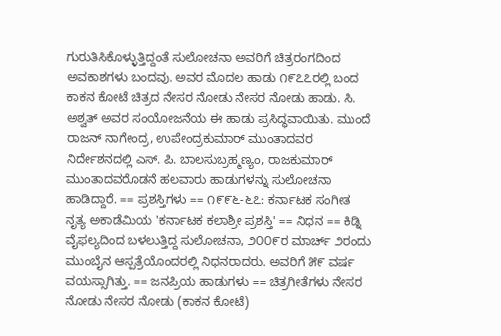ಗುರುತಿಸಿಕೊಳ್ಳುತ್ತಿದ್ದಂತೆ ಸುಲೋಚನಾ ಅವರಿಗೆ ಚಿತ್ರರಂಗದಿಂದ ಅವಕಾಶಗಳು ಬಂದವು. ಅವರ ಮೊದಲ ಹಾಡು ೧೯೭೭ರಲ್ಲಿ ಬಂದ ಕಾಕನ ಕೋಟೆ ಚಿತ್ರದ ನೇಸರ ನೋಡು ನೇಸರ ನೋಡು ಹಾಡು. ಸಿ. ಅಶ್ವತ್ ಅವರ ಸಂಯೋಜನೆಯ ಈ ಹಾಡು ಪ್ರಸಿದ್ಧವಾಯಿತು. ಮುಂದೆ ರಾಜನ್ ನಾಗೇಂದ್ರ, ಉಪೇಂದ್ರಕುಮಾರ್ ಮುಂತಾದವರ ನಿರ್ದೇಶನದಲ್ಲಿ ಎಸ್. ಪಿ. ಬಾಲಸುಬ್ರಹ್ಮಣ್ಯಂ, ರಾಜಕುಮಾರ್ ಮುಂತಾದವರೊಡನೆ ಹಲವಾರು ಹಾಡುಗಳನ್ನು ಸುಲೋಚನಾ ಹಾಡಿದ್ದಾರೆ. == ಪ್ರಶಸ್ತಿಗಳು == ೧೯೯೬-೬೭: ಕರ್ನಾಟಕ ಸಂಗೀತ ನೃತ್ಯ ಅಕಾಡೆಮಿಯ 'ಕರ್ನಾಟಕ ಕಲಾಶ್ರೀ ಪ್ರಶಸ್ತಿ' == ನಿಧನ == ಕಿಡ್ನಿ ವೈಫಲ್ಯದಿಂದ ಬಳಲುತ್ತಿದ್ದ ಸುಲೋಚನಾ, ೨೦೦೯ರ ಮಾರ್ಚ್ ೨ರಂದು ಮುಂಬೈನ ಆಸ್ಪತ್ರೆಯೊಂದರಲ್ಲಿ ನಿಧನರಾದರು. ಅವರಿಗೆ ೫೯ ವರ್ಷ ವಯಸ್ಸಾಗಿತ್ತು. == ಜನಪ್ರಿಯ ಹಾಡುಗಳು == ಚಿತ್ರಗೀತೆಗಳು ನೇಸರ ನೋಡು ನೇಸರ ನೋಡು (ಕಾಕನ ಕೋಟೆ)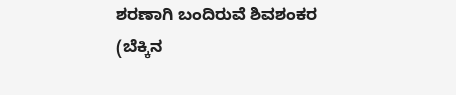ಶರಣಾಗಿ ಬಂದಿರುವೆ ಶಿವಶಂಕರ (ಬೆಕ್ಕಿನ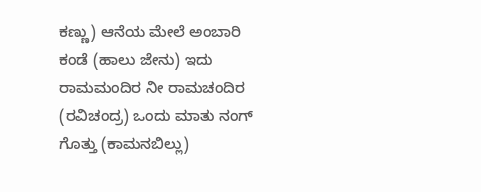ಕಣ್ಣು) ಆನೆಯ ಮೇಲೆ ಅಂಬಾರಿ ಕಂಡೆ (ಹಾಲು ಜೇನು) ಇದು ರಾಮಮಂದಿರ ನೀ ರಾಮಚಂದಿರ (ರವಿಚಂದ್ರ) ಒಂದು ಮಾತು ನಂಗ್ ಗೊತ್ತು (ಕಾಮನಬಿಲ್ಲು)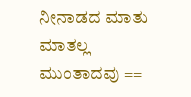ನೀನಾಡದ ಮಾತು ಮಾತಲ್ಲ ಮುಂತಾದವು ==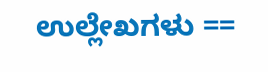ಉಲ್ಲೇಖಗಳು ==